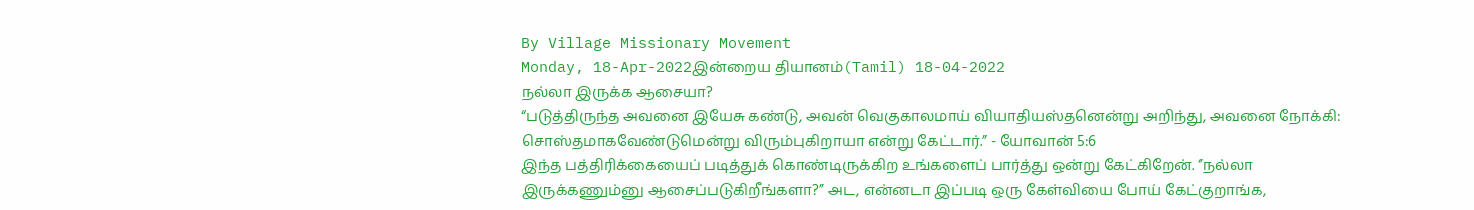By Village Missionary Movement
Monday, 18-Apr-2022இன்றைய தியானம்(Tamil) 18-04-2022
நல்லா இருக்க ஆசையா?
“படுத்திருந்த அவனை இயேசு கண்டு, அவன் வெகுகாலமாய் வியாதியஸ்தனென்று அறிந்து, அவனை நோக்கி: சொஸ்தமாகவேண்டுமென்று விரும்புகிறாயா என்று கேட்டார்.” - யோவான் 5:6
இந்த பத்திரிக்கையைப் படித்துக் கொண்டிருக்கிற உங்களைப் பார்த்து ஒன்று கேட்கிறேன். ‘’நல்லா இருக்கணும்னு ஆசைப்படுகிறீங்களா?’’ அட, என்னடா இப்படி ஒரு கேள்வியை போய் கேட்குறாங்க,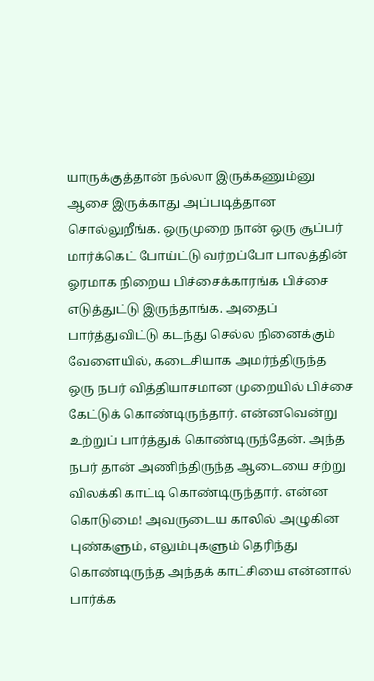யாருக்குத்தான் நல்லா இருக்கணும்னு ஆசை இருக்காது அப்படித்தான சொல்லுறீங்க. ஒருமுறை நான் ஒரு சூப்பர் மார்க்கெட் போய்ட்டு வர்றப்போ பாலத்தின் ஓரமாக நிறைய பிச்சைக்காரங்க பிச்சை எடுத்துட்டு இருந்தாங்க. அதைப் பார்த்துவிட்டு கடந்து செல்ல நினைக்கும் வேளையில், கடைசியாக அமர்ந்திருந்த ஒரு நபர் வித்தியாசமான முறையில் பிச்சை கேட்டுக் கொண்டிருந்தார். என்னவென்று உற்றுப் பார்த்துக் கொண்டிருந்தேன். அந்த நபர் தான் அணிந்திருந்த ஆடையை சற்று விலக்கி காட்டி கொண்டிருந்தார். என்ன கொடுமை! அவருடைய காலில் அழுகின புண்களும், எலும்புகளும் தெரிந்து கொண்டிருந்த அந்தக் காட்சியை என்னால் பார்க்க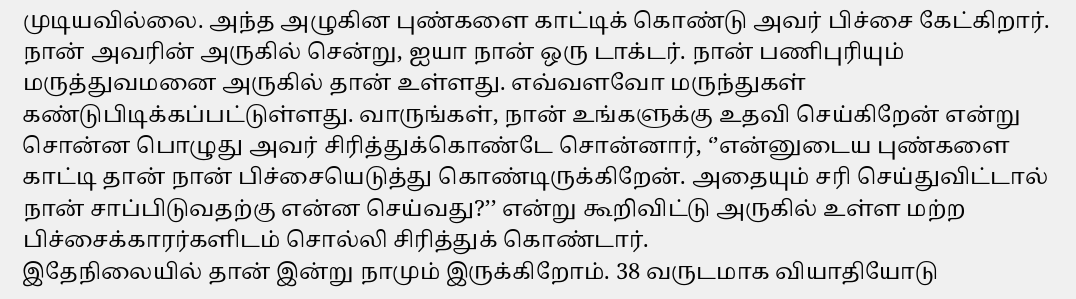முடியவில்லை. அந்த அழுகின புண்களை காட்டிக் கொண்டு அவர் பிச்சை கேட்கிறார். நான் அவரின் அருகில் சென்று, ஐயா நான் ஒரு டாக்டர். நான் பணிபுரியும் மருத்துவமனை அருகில் தான் உள்ளது. எவ்வளவோ மருந்துகள் கண்டுபிடிக்கப்பட்டுள்ளது. வாருங்கள், நான் உங்களுக்கு உதவி செய்கிறேன் என்று சொன்ன பொழுது அவர் சிரித்துக்கொண்டே சொன்னார், ‘’என்னுடைய புண்களை காட்டி தான் நான் பிச்சையெடுத்து கொண்டிருக்கிறேன். அதையும் சரி செய்துவிட்டால் நான் சாப்பிடுவதற்கு என்ன செய்வது?’’ என்று கூறிவிட்டு அருகில் உள்ள மற்ற பிச்சைக்காரர்களிடம் சொல்லி சிரித்துக் கொண்டார்.
இதேநிலையில் தான் இன்று நாமும் இருக்கிறோம். 38 வருடமாக வியாதியோடு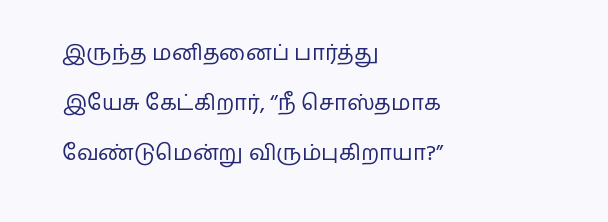இருந்த மனிதனைப் பார்த்து இயேசு கேட்கிறார், ‘’நீ சொஸ்தமாக வேண்டுமென்று விரும்புகிறாயா?”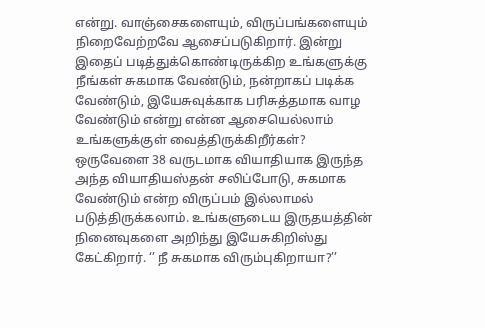என்று. வாஞ்சைகளையும், விருப்பங்களையும் நிறைவேற்றவே ஆசைப்படுகிறார். இன்று இதைப் படித்துக்கொண்டிருக்கிற உங்களுக்கு நீங்கள் சுகமாக வேண்டும், நன்றாகப் படிக்க வேண்டும், இயேசுவுக்காக பரிசுத்தமாக வாழ வேண்டும் என்று என்ன ஆசையெல்லாம் உங்களுக்குள் வைத்திருக்கிறீர்கள்? ஒருவேளை 38 வருடமாக வியாதியாக இருந்த அந்த வியாதியஸ்தன் சலிப்போடு, சுகமாக வேண்டும் என்ற விருப்பம் இல்லாமல் படுத்திருக்கலாம். உங்களுடைய இருதயத்தின் நினைவுகளை அறிந்து இயேசுகிறிஸ்து கேட்கிறார். ‘’ நீ சுகமாக விரும்புகிறாயா?’’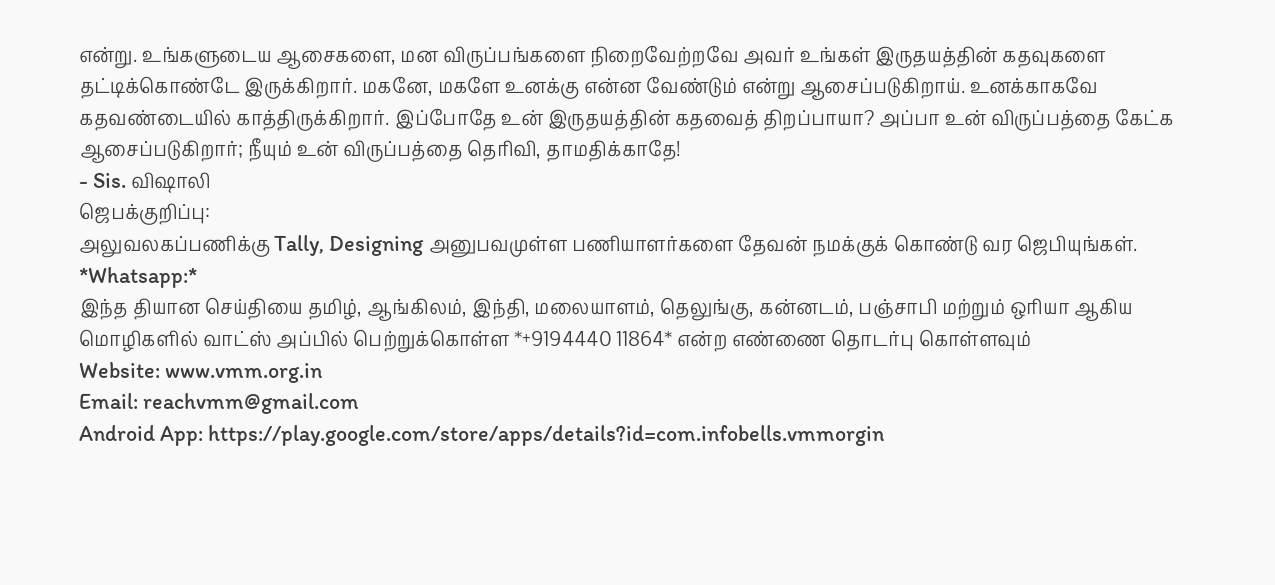என்று. உங்களுடைய ஆசைகளை, மன விருப்பங்களை நிறைவேற்றவே அவர் உங்கள் இருதயத்தின் கதவுகளை தட்டிக்கொண்டே இருக்கிறார். மகனே, மகளே உனக்கு என்ன வேண்டும் என்று ஆசைப்படுகிறாய். உனக்காகவே கதவண்டையில் காத்திருக்கிறார். இப்போதே உன் இருதயத்தின் கதவைத் திறப்பாயா? அப்பா உன் விருப்பத்தை கேட்க ஆசைப்படுகிறார்; நீயும் உன் விருப்பத்தை தெரிவி, தாமதிக்காதே!
- Sis. விஷாலி
ஜெபக்குறிப்பு:
அலுவலகப்பணிக்கு Tally, Designing அனுபவமுள்ள பணியாளர்களை தேவன் நமக்குக் கொண்டு வர ஜெபியுங்கள்.
*Whatsapp:*
இந்த தியான செய்தியை தமிழ், ஆங்கிலம், இந்தி, மலையாளம், தெலுங்கு, கன்னடம், பஞ்சாபி மற்றும் ஒரியா ஆகிய மொழிகளில் வாட்ஸ் அப்பில் பெற்றுக்கொள்ள *+9194440 11864* என்ற எண்ணை தொடர்பு கொள்ளவும்
Website: www.vmm.org.in
Email: reachvmm@gmail.com
Android App: https://play.google.com/store/apps/details?id=com.infobells.vmmorgin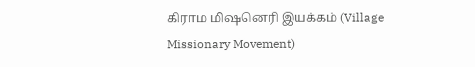கிராம மிஷனெரி இயக்கம் (Village Missionary Movement)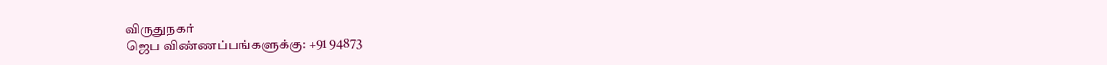விருதுநகர்
ஜெப விண்ணப்பங்களுக்கு: +91 94873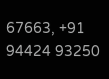67663, +91 94424 93250